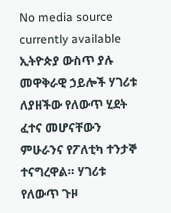No media source currently available
ኢትዮጵያ ውስጥ ያሉ መዋቅራዊ ኃይሎች ሃገሪቱ ለያዘችው የለውጥ ሂደት ፈተና መሆናቸውን ምሁራንና የፖለቲካ ተንታኞ ተናግረዋል። ሃገሪቱ የለውጥ ጉዞ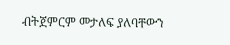ብትጀምርም መታለፍ ያለባቸውን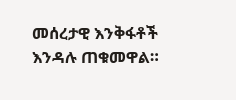መሰረታዊ እንቅፋቶች እንዳሉ ጠቁመዋል።